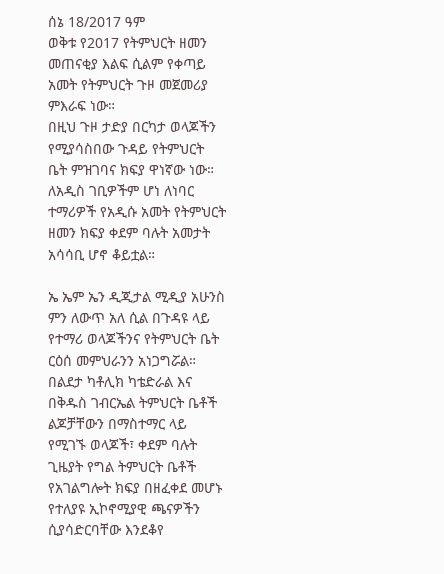ሰኔ 18/2017 ዓም
ወቅቱ የ2017 የትምህርት ዘመን መጠናቂያ እልፍ ሲልም የቀጣይ አመት የትምህርት ጉዞ መጀመሪያ ምእራፍ ነው።
በዚህ ጉዞ ታድያ በርካታ ወላጆችን የሚያሳስበው ጉዳይ የትምህርት ቤት ምዝገባና ክፍያ ዋነኛው ነው።
ለአዲስ ገቢዎችም ሆነ ለነባር ተማሪዎች የአዲሱ አመት የትምህርት ዘመን ክፍያ ቀደም ባሉት አመታት አሳሳቢ ሆኖ ቆይቷል።

ኤ ኤም ኤን ዲጂታል ሚዲያ አሁንስ ምን ለውጥ አለ ሲል በጉዳዩ ላይ የተማሪ ወላጆችንና የትምህርት ቤት ርዕሰ መምህራንን አነጋግሯል።
በልደታ ካቶሊክ ካቴድራል እና በቅዱስ ገብርኤል ትምህርት ቤቶች ልጆቻቸውን በማስተማር ላይ የሚገኙ ወላጆች፣ ቀደም ባሉት ጊዜያት የግል ትምህርት ቤቶች የአገልግሎት ክፍያ በዘፈቀደ መሆኑ የተለያዩ ኢኮኖሚያዊ ጫናዎችን ሲያሳድርባቸው እንደቆየ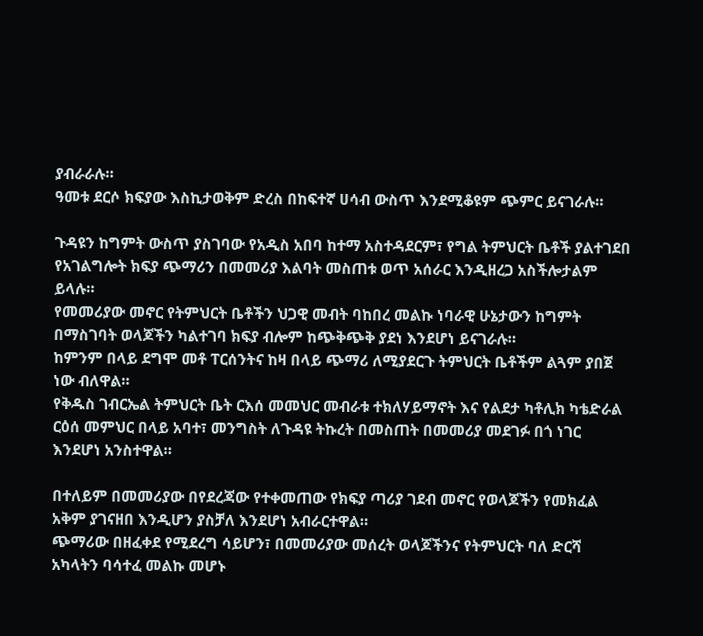ያብራራሉ።
ዓመቱ ደርሶ ክፍያው እስኪታወቅም ድረስ በከፍተኛ ሀሳብ ውስጥ እንደሚቆዩም ጭምር ይናገራሉ።

ጉዳዩን ከግምት ውስጥ ያስገባው የአዲስ አበባ ከተማ አስተዳደርም፣ የግል ትምህርት ቤቶች ያልተገደበ የአገልግሎት ክፍያ ጭማሪን በመመሪያ እልባት መስጠቱ ወጥ አሰራር እንዲዘረጋ አስችሎታልም ይላሉ።
የመመሪያው መኖር የትምህርት ቤቶችን ህጋዊ መብት ባከበረ መልኩ ነባራዊ ሁኔታውን ከግምት በማስገባት ወላጆችን ካልተገባ ክፍያ ብሎም ከጭቅጭቅ ያደነ እንደሆነ ይናገራሉ።
ከምንም በላይ ደግሞ መቶ ፐርሰንትና ከዛ በላይ ጭማሪ ለሚያደርጉ ትምህርት ቤቶችም ልጓም ያበጀ ነው ብለዋል።
የቅዱስ ገብርኤል ትምህርት ቤት ርእሰ መመህር መብራቱ ተክለሃይማኖት እና የልደታ ካቶሊክ ካቴድራል ርዕሰ መምህር በላይ አባተ፣ መንግስት ለጉዳዩ ትኩረት በመስጠት በመመሪያ መደገፉ በጎ ነገር እንደሆነ አንስተዋል።

በተለይም በመመሪያው በየደረጃው የተቀመጠው የክፍያ ጣሪያ ገደብ መኖር የወላጆችን የመክፈል አቅም ያገናዘበ እንዲሆን ያስቻለ እንደሆነ አብራርተዋል።
ጭማሪው በዘፈቀደ የሚደረግ ሳይሆን፣ በመመሪያው መሰረት ወላጆችንና የትምህርት ባለ ድርሻ አካላትን ባሳተፈ መልኩ መሆኑ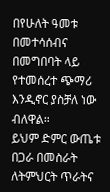በየሁለት ዓመቱ በመተሳሰብና በመግበባት ላይ የተመሰረተ ጭማሪ እንዲኖር ያስቻለ ነው ብለዋል።
ይህም ድምር ውጤቱ በጋራ በመስራት ለትምህርት ጥራትና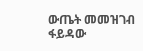ውጤት መመዝገብ ፋይዳው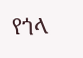የጎላ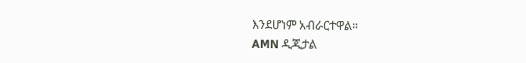እንደሆነም አብራርተዋል።
AMN ዲጂታል